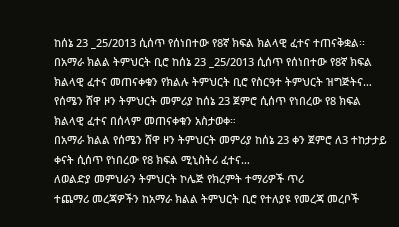ከሰኔ 23 _25/2013 ሲሰጥ የሰነበተው የ8ኛ ክፍል ክልላዊ ፈተና ተጠናቅቋል፡፡
በአማራ ክልል ትምህርት ቢሮ ከሰኔ 23 _25/2013 ሲሰጥ የሰነበተው የ8ኛ ክፍል ክልላዊ ፈተና መጠናቀቁን የክልሉ ትምህርት ቢሮ የስርዓተ ትምህርት ዝግጅትና…
የሰሜን ሸዋ ዞን ትምህርት መምሪያ ከሰኔ 23 ጀምሮ ሲሰጥ የነበረው የ8 ክፍል ክልላዊ ፈተና በሰላም መጠናቀቁን አስታወቀ።
በአማራ ክልል የሰሜን ሸዋ ዞን ትምህርት መምሪያ ከሰኔ 23 ቀን ጀምሮ ለ3 ተከታታይ ቀናት ሲሰጥ የነበረው የ8 ክፍል ሚኒስትሪ ፈተና…
ለወልድያ መምህራን ትምህርት ኮሌጅ የክረምት ተማሪዎች ጥሪ
ተጨማሪ መረጃዎችን ከአማራ ክልል ትምህርት ቢሮ የተለያዩ የመረጃ መረቦች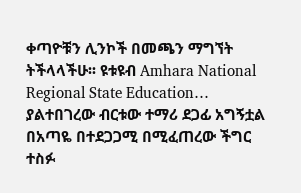ቀጣዮቹን ሊንኮች በመጫን ማግኘት ትችላላችሁ፡፡ ዩቱዩብ Amhara National Regional State Education…
ያልተበገረው ብርቱው ተማሪ ደጋፊ አግኝቷል
በአጣዬ በተደጋጋሚ በሚፈጠረው ችግር ተስፉ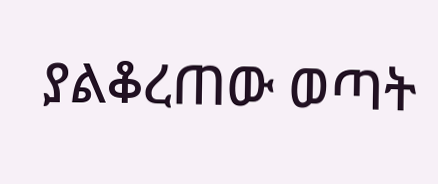ያልቆረጠው ወጣት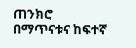ጠንክሮ በማጥናቱና ከፍተኛ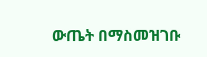ውጤት በማስመዝገቡ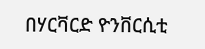በሃርቫርድ ዮንቨርሲቲ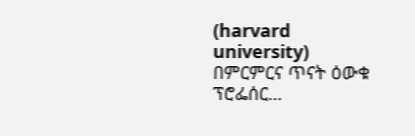(harvard university) በምርምርና ጥናት ዕውቁ ፕሮፌሰር…